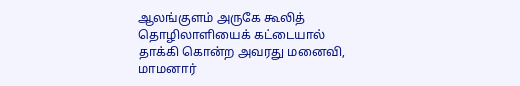ஆலங்குளம் அருகே கூலித் தொழிலாளியைக் கட்டையால் தாக்கி கொன்ற அவரது மனைவி, மாமனார்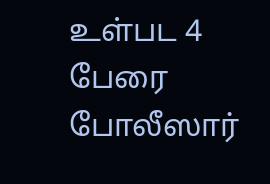உள்பட 4 பேரை போலீஸார்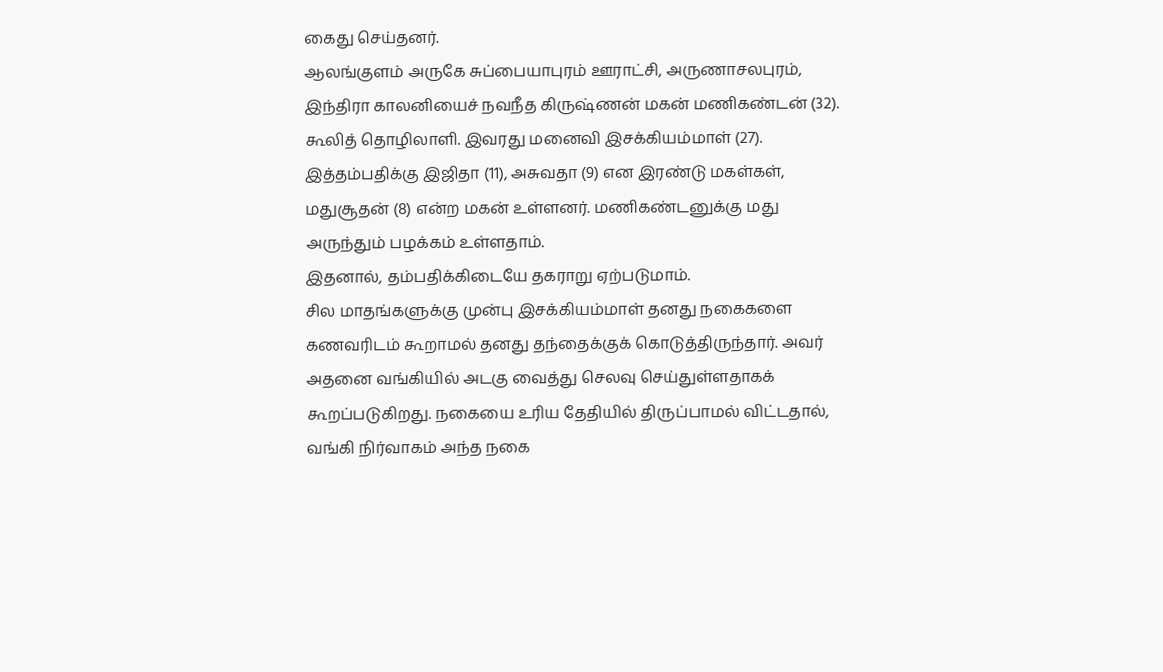கைது செய்தனர்.
ஆலங்குளம் அருகே சுப்பையாபுரம் ஊராட்சி, அருணாசலபுரம், இந்திரா காலனியைச் நவநீத கிருஷ்ணன் மகன் மணிகண்டன் (32). கூலித் தொழிலாளி. இவரது மனைவி இசக்கியம்மாள் (27). இத்தம்பதிக்கு இஜிதா (11), அசுவதா (9) என இரண்டு மகள்கள், மதுசூதன் (8) என்ற மகன் உள்ளனர். மணிகண்டனுக்கு மது அருந்தும் பழக்கம் உள்ளதாம்.
இதனால், தம்பதிக்கிடையே தகராறு ஏற்படுமாம்.
சில மாதங்களுக்கு முன்பு இசக்கியம்மாள் தனது நகைகளை கணவரிடம் கூறாமல் தனது தந்தைக்குக் கொடுத்திருந்தார். அவர் அதனை வங்கியில் அடகு வைத்து செலவு செய்துள்ளதாகக் கூறப்படுகிறது. நகையை உரிய தேதியில் திருப்பாமல் விட்டதால், வங்கி நிர்வாகம் அந்த நகை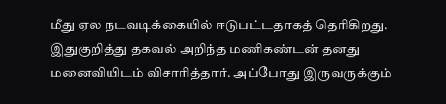மீது ஏல நடவடிக்கையில் ஈடுபட்டதாகத் தெரிகிறது.
இதுகுறித்து தகவல் அறிந்த மணிகண்டன் தனது மனைவியிடம் விசாரித்தார். அப்போது இருவருக்கும்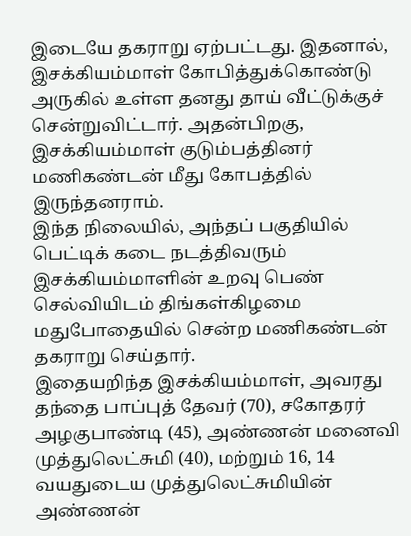இடையே தகராறு ஏற்பட்டது. இதனால், இசக்கியம்மாள் கோபித்துக்கொண்டு அருகில் உள்ள தனது தாய் வீட்டுக்குச் சென்றுவிட்டார். அதன்பிறகு, இசக்கியம்மாள் குடும்பத்தினர் மணிகண்டன் மீது கோபத்தில் இருந்தனராம்.
இந்த நிலையில், அந்தப் பகுதியில் பெட்டிக் கடை நடத்திவரும் இசக்கியம்மாளின் உறவு பெண் செல்வியிடம் திங்கள்கிழமை மதுபோதையில் சென்ற மணிகண்டன் தகராறு செய்தார்.
இதையறிந்த இசக்கியம்மாள், அவரது தந்தை பாப்புத் தேவர் (70), சகோதரர் அழகுபாண்டி (45), அண்ணன் மனைவி முத்துலெட்சுமி (40), மற்றும் 16, 14 வயதுடைய முத்துலெட்சுமியின் அண்ணன்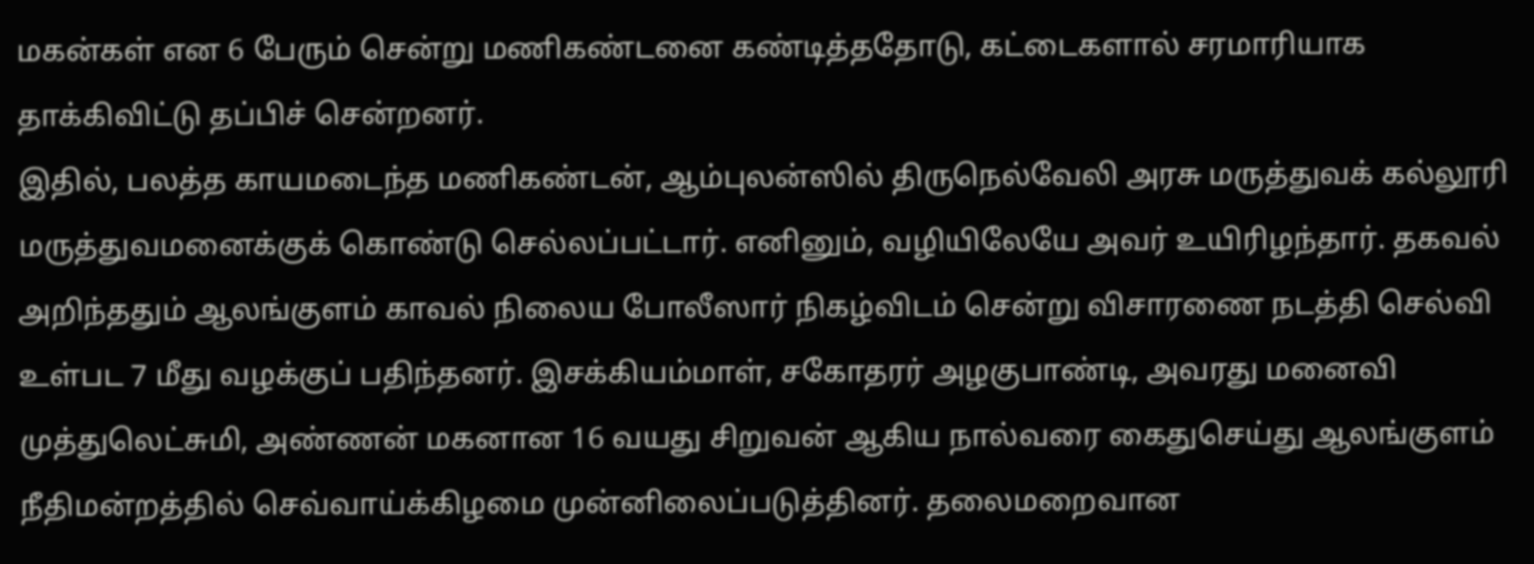மகன்கள் என 6 பேரும் சென்று மணிகண்டனை கண்டித்ததோடு, கட்டைகளால் சரமாரியாக தாக்கிவிட்டு தப்பிச் சென்றனர்.
இதில், பலத்த காயமடைந்த மணிகண்டன், ஆம்புலன்ஸில் திருநெல்வேலி அரசு மருத்துவக் கல்லூரி மருத்துவமனைக்குக் கொண்டு செல்லப்பட்டார். எனினும், வழியிலேயே அவர் உயிரிழந்தார். தகவல் அறிந்ததும் ஆலங்குளம் காவல் நிலைய போலீஸார் நிகழ்விடம் சென்று விசாரணை நடத்தி செல்வி உள்பட 7 மீது வழக்குப் பதிந்தனர். இசக்கியம்மாள், சகோதரர் அழகுபாண்டி, அவரது மனைவி முத்துலெட்சுமி, அண்ணன் மகனான 16 வயது சிறுவன் ஆகிய நால்வரை கைதுசெய்து ஆலங்குளம் நீதிமன்றத்தில் செவ்வாய்க்கிழமை முன்னிலைப்படுத்தினர். தலைமறைவான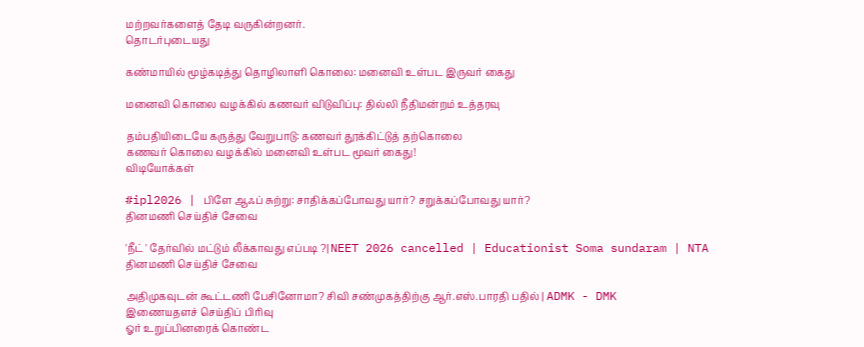மற்றவர்களைத் தேடி வருகின்றனர்.
தொடர்புடையது

கண்மாயில் மூழ்கடித்து தொழிலாளி கொலை: மனைவி உள்பட இருவர் கைது

மனைவி கொலை வழக்கில் கணவர் விடுவிப்பு: தில்லி நீதிமன்றம் உத்தரவு

தம்பதியிடையே கருத்து வேறுபாடு: கணவர் தூக்கிட்டுத் தற்கொலை
கணவர் கொலை வழக்கில் மனைவி உள்பட மூவர் கைது!
விடியோக்கள்

#ipl2026 | பிளே ஆஃப் சுற்று: சாதிக்கப்போவது யார்? சறுக்கப்போவது யார்?
தினமணி செய்திச் சேவை

'நீட் ' தேர்வில் மட்டும் லீக்காவது எப்படி ?| NEET 2026 cancelled | Educationist Soma sundaram | NTA
தினமணி செய்திச் சேவை

அதிமுகவுடன் கூட்டணி பேசினோமா? சிவி சண்முகத்திற்கு ஆர்.எஸ்.பாரதி பதில் | ADMK - DMK
இணையதளச் செய்திப் பிரிவு
ஓர் உறுப்பினரைக் கொண்ட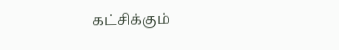கட்சிக்கும்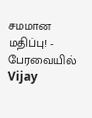சமமான மதிப்பு! - பேரவையில் Vijay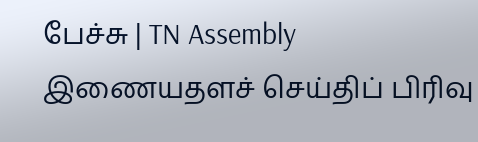பேச்சு | TN Assembly
இணையதளச் செய்திப் பிரிவு